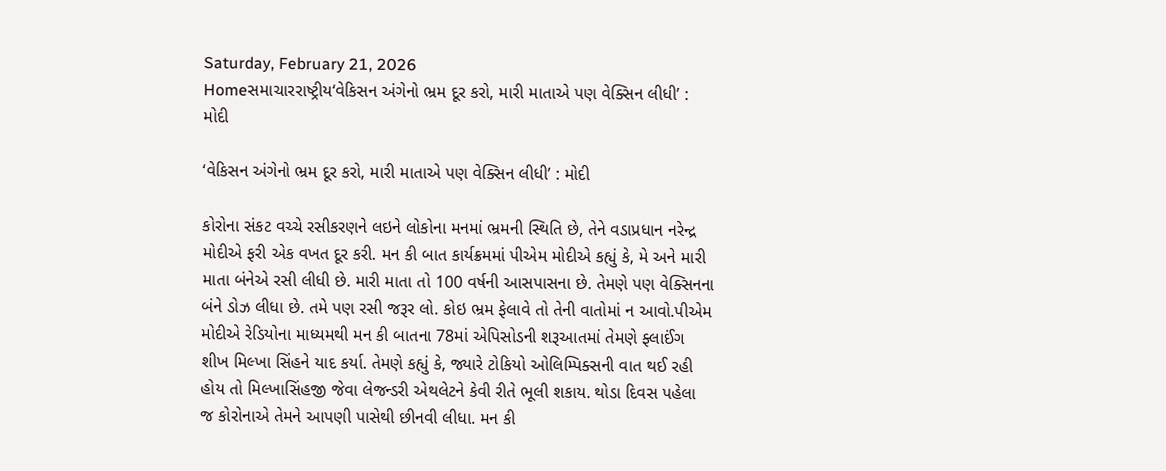Saturday, February 21, 2026
Homeસમાચારરાષ્ટ્રીય‘વેકિસન અંગેનો ભ્રમ દૂર કરો, મારી માતાએ પણ વેક્સિન લીધી’ : મોદી

‘વેકિસન અંગેનો ભ્રમ દૂર કરો, મારી માતાએ પણ વેક્સિન લીધી’ : મોદી

કોરોના સંકટ વચ્ચે રસીકરણને લઇને લોકોના મનમાં ભ્રમની સ્થિતિ છે, તેને વડાપ્રધાન નરેન્દ્ર મોદીએ ફરી એક વખત દૂર કરી. મન કી બાત કાર્યક્રમમાં પીએમ મોદીએ કહ્યું કે, મે અને મારી માતા બંનેએ રસી લીધી છે. મારી માતા તો 100 વર્ષની આસપાસના છે. તેમણે પણ વેક્સિનના બંને ડોઝ લીધા છે. તમે પણ રસી જરૂર લો. કોઇ ભ્રમ ફેલાવે તો તેની વાતોમાં ન આવો.પીએમ મોદીએ રેડિયોના માધ્યમથી મન કી બાતના 78માં એપિસોડની શરૂઆતમાં તેમણે ફ્લાઈંગ શીખ મિલ્ખા સિંહને યાદ કર્યા. તેમણે કહ્યું કે, જ્યારે ટોકિયો ઓલિમ્પિક્સની વાત થઈ રહી હોય તો મિલ્ખાસિંહજી જેવા લેજન્ડરી એથલેટને કેવી રીતે ભૂલી શકાય. થોડા દિવસ પહેલા જ કોરોનાએ તેમને આપણી પાસેથી છીનવી લીધા. મન કી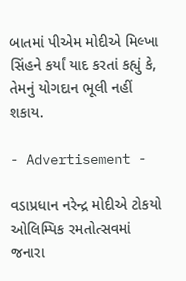બાતમાં પીએમ મોદીએ મિલ્ખા સિંહને કર્યાં યાદ કરતાં કહ્યું કે, તેમનું યોગદાન ભૂલી નહીં શકાય.

- Advertisement -

વડાપ્રધાન નરેન્દ્ર મોદીએ ટોકયો ઓલિમ્પિક રમતોત્સવમાં જનારા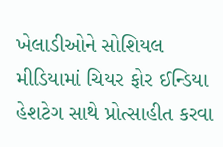ખેલાડીઓને સોશિયલ મીડિયામાં ચિયર ફોર ઈન્ડિયા હેશટેગ સાથે પ્રોત્સાહીત કરવા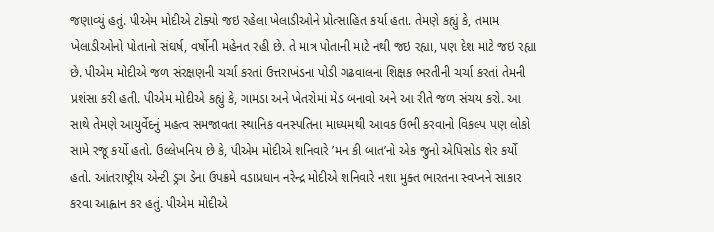જણાવ્યું હતું. પીએમ મોદીએ ટોક્યો જઇ રહેલા ખેલાડીઓને પ્રોત્સાહિત કર્યા હતા. તેમણે કહ્યું કે, તમામ ખેલાડીઓનો પોતાનો સંઘર્ષ, વર્ષોની મહેનત રહી છે. તે માત્ર પોતાની માટે નથી જઇ રહ્યા, પણ દેશ માટે જઇ રહ્યા છે. પીએમ મોદીએ જળ સંરક્ષણની ચર્ચા કરતાં ઉત્તરાખંડના પોડી ગઢવાલના શિક્ષક ભરતીની ચર્ચા કરતાં તેમની પ્રશંસા કરી હતી. પીએમ મોદીએ કહ્યું કે, ગામડા અને ખેતરોમાં મેડ બનાવો અને આ રીતે જળ સંચય કરો. આ સાથે તેમણે આયુર્વેદનું મહત્વ સમજાવતા સ્થાનિક વનસ્પતિના માધ્યમથી આવક ઉભી કરવાનો વિકલ્પ પણ લોકો સામે રજૂ કર્યો હતો. ઉલ્લેખનિય છે કે, પીએમ મોદીએ શનિવારે ’મન કી બાત’નો એક જુનો એપિસોડ શેર કર્યો હતો. આંતરાષ્ટ્રીય એન્ટી ડ્રગ ડેના ઉપક્રમે વડાપ્રધાન નરેન્દ્ર મોદીએ શનિવારે નશા મુક્ત ભારતના સ્વપ્નને સાકાર કરવા આહ્વાન કર હતું. પીએમ મોદીએ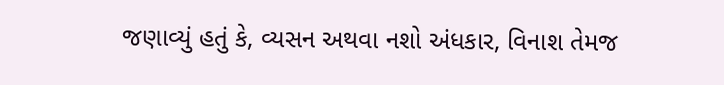જણાવ્યું હતું કે, વ્યસન અથવા નશો અંધકાર, વિનાશ તેમજ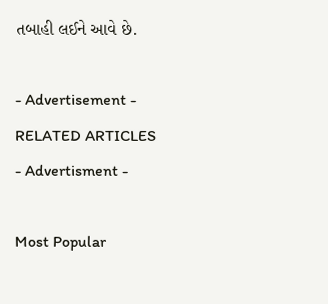તબાહી લઈને આવે છે.

- Advertisement -
RELATED ARTICLES
- Advertisment -

Most Popular